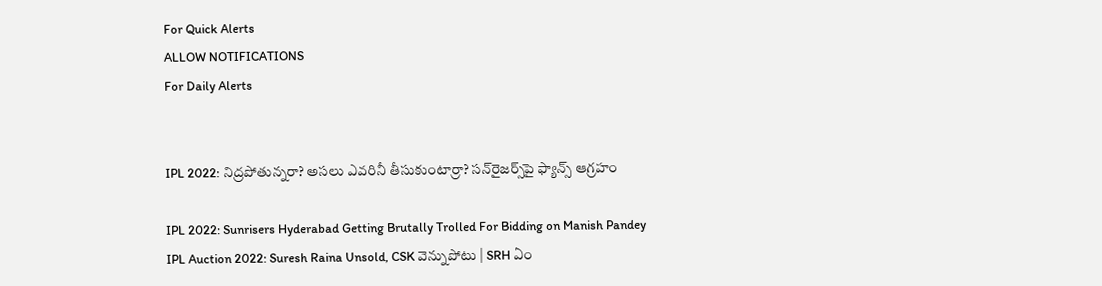For Quick Alerts
ALLOW NOTIFICATIONS
For Daily Alerts


IPL 2022: నిద్రపోతున్నరా? అసలు ఎవరినీ తీసుకుంటార్రా? సన్‌రైజర్స్‌పై ఫ్యాన్స్ ఆగ్రహం

IPL 2022: Sunrisers Hyderabad Getting Brutally Trolled For Bidding on Manish Pandey
IPL Auction 2022: Suresh Raina Unsold, CSK వెన్నుపోటు | SRH ఏం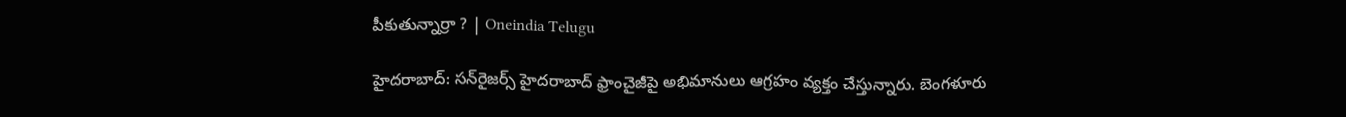పీకుతున్నార్రా ? | Oneindia Telugu

హైదరాబాద్: సన్‌రైజర్స్ హైదరాబాద్ ఫ్రాంచైజీపై అభిమానులు ఆగ్రహం వ్యక్తం చేస్తున్నారు. బెంగళూరు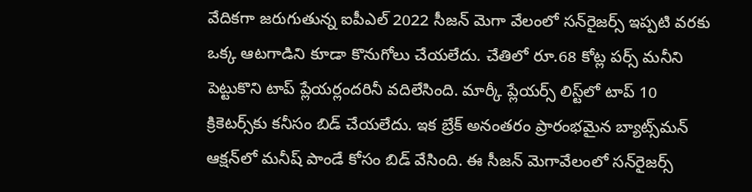వేదికగా జరుగుతున్న ఐపీఎల్ 2022 సీజన్ మెగా వేలంలో సన్‌రైజర్స్ ఇప్పటి వరకు ఒక్క ఆటగాడిని కూడా కొనుగోలు చేయలేదు. చేతిలో రూ.68 కోట్ల పర్స్ మనీని పెట్టుకొని టాప్ ప్లేయర్లందరినీ వదిలేసింది. మార్కీ ప్లేయర్స్ లిస్ట్‌లో టాప్ 10 క్రికెటర్స్‌కు కనీసం బిడ్ చేయలేదు. ఇక బ్రేక్ అనంతరం ప్రారంభమైన బ్యాట్స్‌మన్ ఆక్షన్‌లో మనీష్ పాండే కోసం బిడ్ వేసింది. ఈ సీజన్ మెగావేలంలో సన్‌రైజర్స్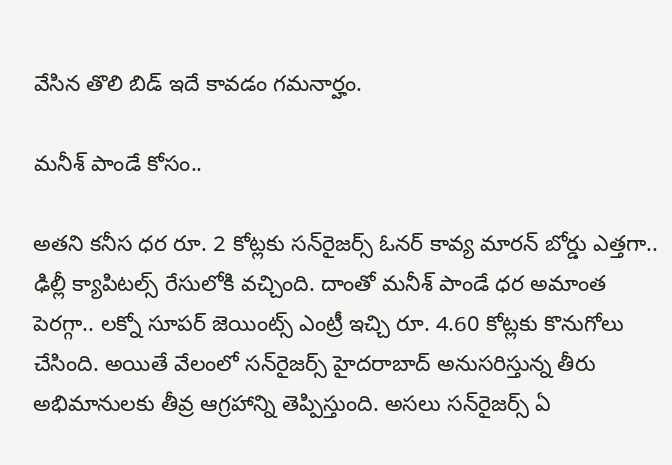వేసిన తొలి బిడ్ ఇదే కావడం గమనార్హం.

మనీశ్ పాండే కోసం..

అతని కనీస ధర రూ. 2 కోట్లకు సన్‌రైజర్స్ ఓనర్ కావ్య మారన్ బోర్డు ఎత్తగా.. ఢిల్లీ క్యాపిటల్స్ రేసులోకి వచ్చింది. దాంతో మనీశ్ పాండే ధర అమాంత పెరగ్గా.. లక్నో సూపర్ జెయింట్స్ ఎంట్రీ ఇచ్చి రూ. 4.60 కోట్లకు కొనుగోలు చేసింది. అయితే వేలంలో సన్‌రైజర్స్ హైదరాబాద్ అనుసరిస్తున్న తీరు అభిమానులకు తీవ్ర ఆగ్రహాన్ని తెప్పిస్తుంది. అసలు సన్‌రైజర్స్ ఏ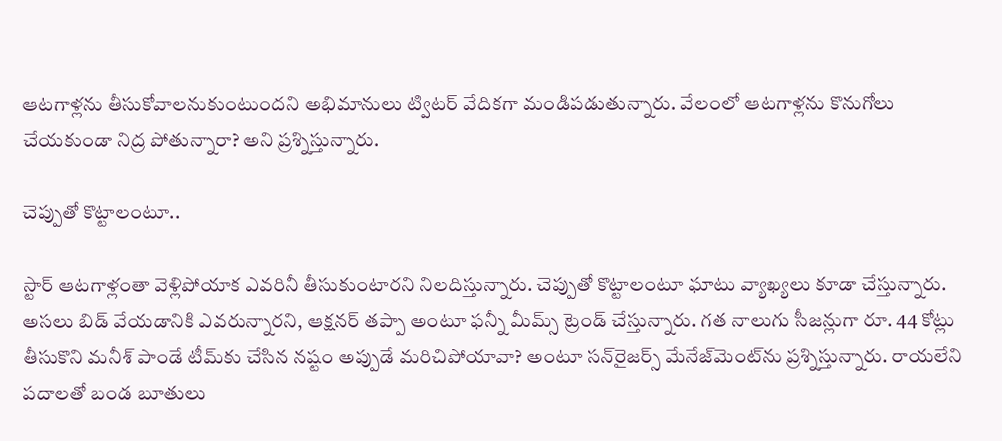ఆటగాళ్లను తీసుకోవాలనుకుంటుందని అభిమానులు ట్విటర్ వేదికగా మండిపడుతున్నారు. వేలంలో ఆటగాళ్లను కొనుగోలు చేయకుండా నిద్ర పోతున్నారా? అని ప్రశ్నిస్తున్నారు.

చెప్పుతో కొట్టాలంటూ..

స్టార్ ఆటగాళ్లంతా వెళ్లిపోయాక ఎవరినీ తీసుకుంటారని నిలదిస్తున్నారు. చెప్పుతో కొట్టాలంటూ ఘాటు వ్యాఖ్యలు కూడా చేస్తున్నారు. అసలు బిడ్ వేయడానికి ఎవరున్నారని, ఆక్షనర్ తప్పా అంటూ ఫన్నీ మీమ్స్ ట్రెండ్ చేస్తున్నారు. గత నాలుగు సీజన్లుగా రూ. 44 కోట్లు తీసుకొని మనీశ్ పాండే టీమ్‌కు చేసిన నష్టం అప్పుడే మరిచిపోయావా? అంటూ సన్‌రైజర్స్ మేనేజ్‌మెంట్‌ను ప్రశ్నిస్తున్నారు. రాయలేని పదాలతో బండ బూతులు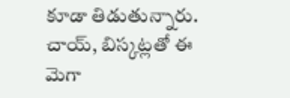కూడా తిడుతున్నారు. చాయ్, బిస్కట్లతో ఈ మెగా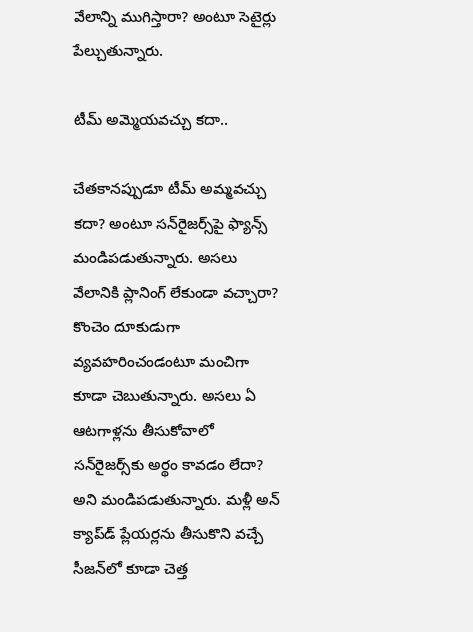వేలాన్ని ముగిస్తారా? అంటూ సెటైర్లు పేల్చుతున్నారు.

టీమ్ అమ్మెయవచ్చు కదా..

చేతకానప్పుడూ టీమ్ అమ్మవచ్చు కదా? అంటూ సన్‌రైజర్స్‌పై ఫ్యాన్స్ మండిపడుతున్నారు. అసలు వేలానికి ప్లానింగ్ లేకుండా వచ్చారా? కొంచెం దూకుడుగా వ్యవహరించండంటూ మంచిగా కూడా చెబుతున్నారు. అసలు ఏ ఆటగాళ్లను తీసుకోవాలో సన్‌రైజర్స్‌కు అర్థం కావడం లేదా? అని మండిపడుతున్నారు. మళ్లీ అన్ క్యాప్‌డ్ ప్లేయర్లను తీసుకొని వచ్చే సీజన్‌లో కూడా చెత్త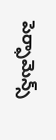పెర్ఫామెన్స్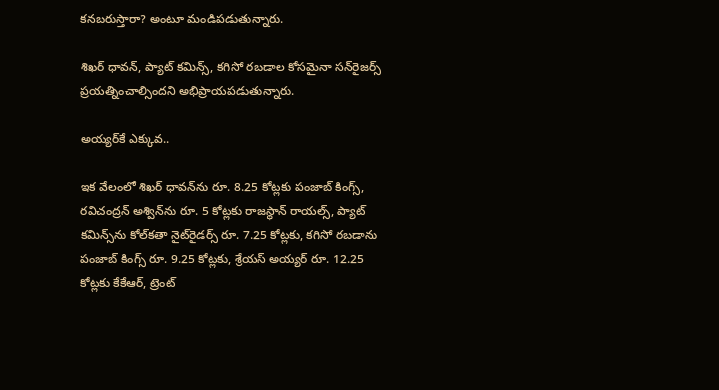కనబరుస్తారా? అంటూ మండిపడుతున్నారు.

శిఖర్ ధావన్, ప్యాట్ కమిన్స్, కగిసో రబడాల కోసమైనా సన్‌రైజర్స్ ప్రయత్నించాల్సిందని అభిప్రాయపడుతున్నారు.

అయ్యర్‌కే ఎక్కువ..

ఇక వేలంలో శిఖర్ ధావన్‌ను రూ. 8.25 కోట్లకు పంజాబ్ కింగ్స్, రవిచంద్రన్ అశ్విన్‌ను రూ. 5 కోట్లకు రాజస్థాన్ రాయల్స్, ప్యాట్ కమిన్స్‌ను కోల్‌కతా నైట్‌రైడర్స్ రూ. 7.25 కోట్లకు, కగిసో రబడాను పంజాబ్ కింగ్స్ రూ. 9.25 కోట్లకు, శ్రేయస్ అయ్యర్ రూ. 12.25 కోట్లకు కేకేఆర్, ట్రెంట్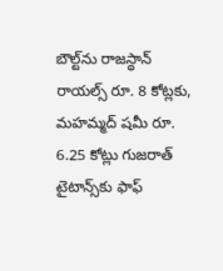బౌల్ట్‌ను రాజస్థాన్ రాయల్స్ రూ. 8 కోట్లకు, మహమ్మద్ షమీ రూ. 6.25 కోట్లు గుజరాత్ టైటాన్స్‌కు ఫాఫ్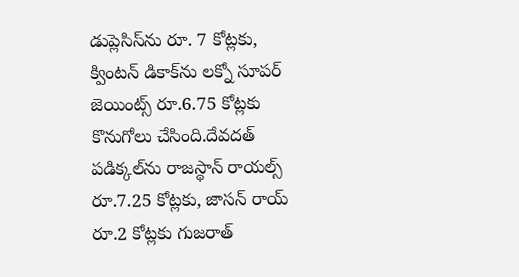డుప్లెసిస్‌ను రూ. 7 కోట్లకు, క్వింటన్ డికాక్‌ను లక్నో సూపర్ జెయింట్స్ రూ.6.75 కోట్లకు కొనుగోలు చేసింది.దేవదత్ పడిక్కల్‌ను రాజస్థాన్ రాయల్స్ రూ.7.25 కోట్లకు, జాసన్ రాయ్ రూ.2 కోట్లకు గుజరాత్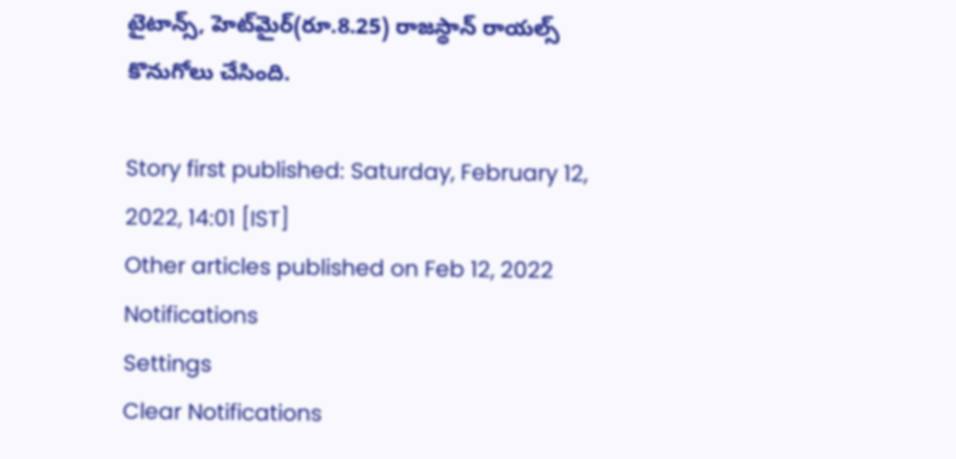టైటాన్స్, హెట్‌మైర్(రూ.8.25) రాజస్థాన్ రాయల్స్ కొనుగోలు చేసింది.

Story first published: Saturday, February 12, 2022, 14:01 [IST]
Other articles published on Feb 12, 2022
Notifications
Settings
Clear Notifications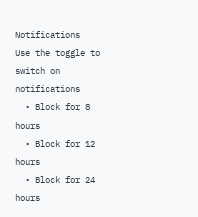Notifications
Use the toggle to switch on notifications
  • Block for 8 hours
  • Block for 12 hours
  • Block for 24 hours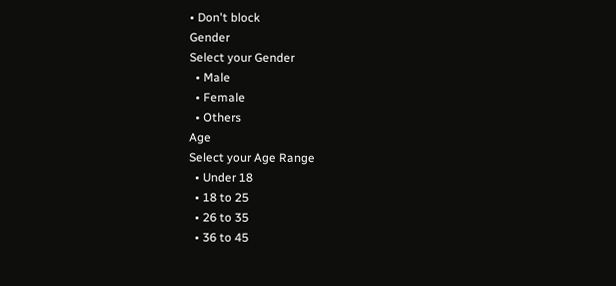• Don't block
Gender
Select your Gender
  • Male
  • Female
  • Others
Age
Select your Age Range
  • Under 18
  • 18 to 25
  • 26 to 35
  • 36 to 45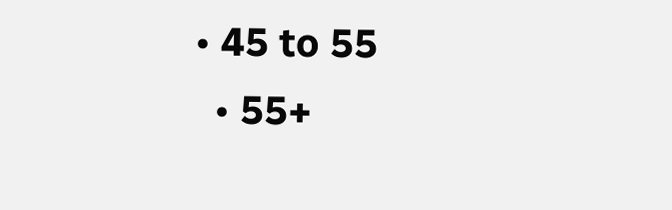• 45 to 55
  • 55+